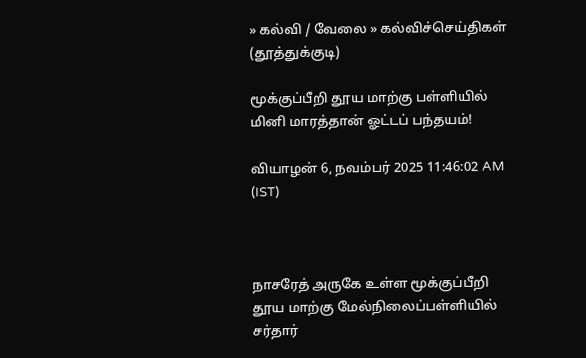» கல்வி / வேலை » கல்விச்செய்திகள் (தூத்துக்குடி)

மூக்குப்பீறி தூய மாற்கு பள்ளியில் மினி மாரத்தான் ஓட்டப் பந்தயம்!

வியாழன் 6, நவம்பர் 2025 11:46:02 AM (IST)



நாசரேத் அருகே உள்ள மூக்குப்பீறி தூய மாற்கு மேல்நிலைப்பள்ளியில் சர்தார்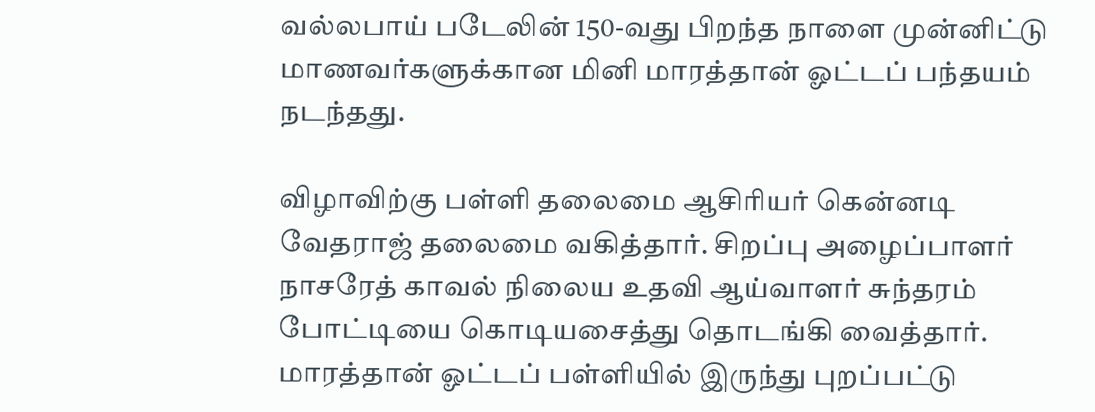வல்லபாய் படேலின் 150-வது பிறந்த நாளை முன்னிட்டு மாணவர்களுக்கான மினி மாரத்தான் ஓட்டப் பந்தயம் நடந்தது.

விழாவிற்கு பள்ளி தலைமை ஆசிரியர் கென்னடி வேதராஜ் தலைமை வகித்தார். சிறப்பு அழைப்பாளர் நாசரேத் காவல் நிலைய உதவி ஆய்வாளர் சுந்தரம் போட்டியை கொடியசைத்து தொடங்கி வைத்தார். மாரத்தான் ஓட்டப் பள்ளியில் இருந்து புறப்பட்டு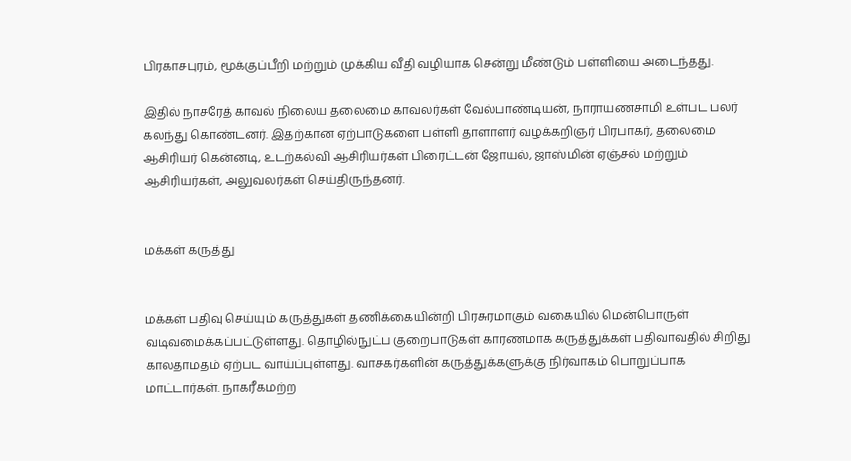பிரகாசபுரம், மூக்குப்பீறி மற்றும் முக்கிய வீதி வழியாக சென்று மீண்டும் பள்ளியை அடைந்தது.

இதில் நாசரேத் காவல் நிலைய தலைமை காவலர்கள் வேல்பாண்டியன், நாராயணசாமி உள்பட பலர் கலந்து கொண்டனர். இதற்கான ஏற்பாடுகளை பள்ளி தாளாளர் வழக்கறிஞர் பிரபாகர், தலைமை ஆசிரியர் கென்னடி, உடற்கல்வி ஆசிரியர்கள் பிரைட்டன் ஜோயல், ஜாஸ்மின் ஏஞ்சல் மற்றும் ஆசிரியர்கள், அலுவலர்கள் செய்திருந்தனர்.


மக்கள் கருத்து


மக்கள் பதிவு செய்யும் கருத்துகள் தணிக்கையின்றி பிரசுரமாகும் வகையில் மென்பொருள் வடிவமைக்கப்பட்டுள்ளது. தொழில்நுட்ப குறைபாடுகள் காரணமாக கருத்துக்கள் பதிவாவதில் சிறிது காலதாமதம் ஏற்பட வாய்ப்புள்ளது. வாசகர்களின் கருத்துக்களுக்கு நிர்வாகம் பொறுப்பாக மாட்டார்கள். நாகரீகமற்ற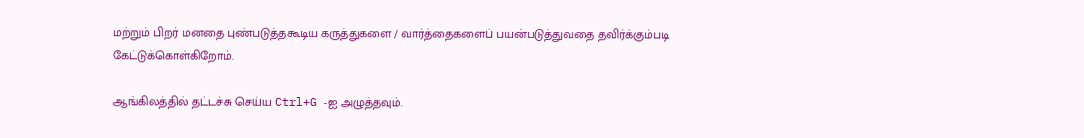மற்றும் பிறர் மனதை புண்படுத்தகூடிய கருத்துகளை / வார்த்தைகளைப் பயன்படுத்துவதை தவிர்க்கும்படி கேட்டுக்கொள்கிறோம்.

ஆங்கிலத்தில் தட்டச்சு செய்ய Ctrl+G -ஐ அழுத்தவும்.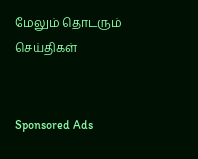மேலும் தொடரும் செய்திகள்


Sponsored Ads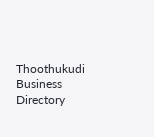Thoothukudi Business Directory